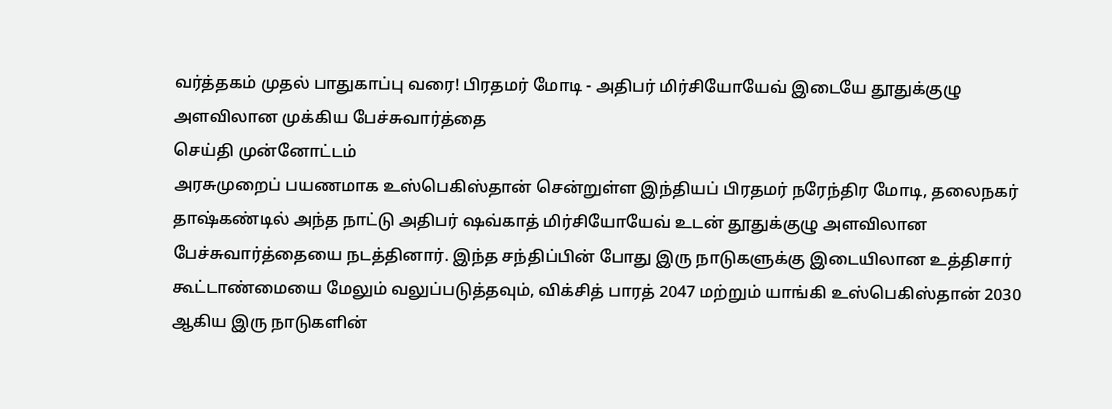வர்த்தகம் முதல் பாதுகாப்பு வரை! பிரதமர் மோடி - அதிபர் மிர்சியோயேவ் இடையே தூதுக்குழு அளவிலான முக்கிய பேச்சுவார்த்தை
செய்தி முன்னோட்டம்
அரசுமுறைப் பயணமாக உஸ்பெகிஸ்தான் சென்றுள்ள இந்தியப் பிரதமர் நரேந்திர மோடி, தலைநகர் தாஷ்கண்டில் அந்த நாட்டு அதிபர் ஷவ்காத் மிர்சியோயேவ் உடன் தூதுக்குழு அளவிலான பேச்சுவார்த்தையை நடத்தினார். இந்த சந்திப்பின் போது இரு நாடுகளுக்கு இடையிலான உத்திசார் கூட்டாண்மையை மேலும் வலுப்படுத்தவும், விக்சித் பாரத் 2047 மற்றும் யாங்கி உஸ்பெகிஸ்தான் 2030 ஆகிய இரு நாடுகளின்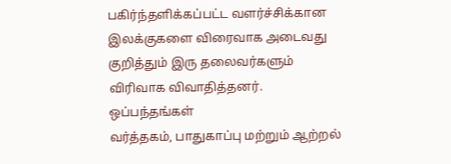பகிர்ந்தளிக்கப்பட்ட வளர்ச்சிக்கான இலக்குகளை விரைவாக அடைவது குறித்தும் இரு தலைவர்களும் விரிவாக விவாதித்தனர்.
ஒப்பந்தங்கள்
வர்த்தகம், பாதுகாப்பு மற்றும் ஆற்றல்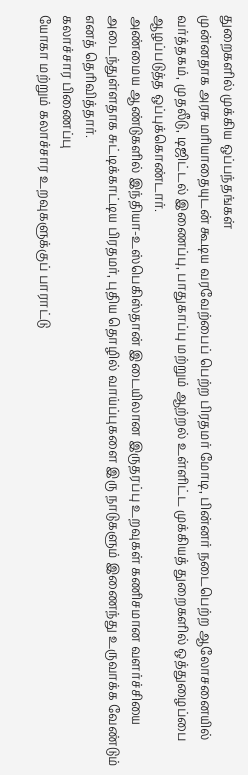துறைகளில் முக்கிய ஒப்பந்தங்கள்
முன்னதாக அரசு மரியாதையுடன் கூடிய வரவேற்பைப் பெற்ற பிரதமர் மோடி, பின்னர் நடைபெற்ற ஆலோசனையில் வர்த்தகம், முதலீடு, டிஜிட்டல் இணைப்பு, பாதுகாப்பு மற்றும் ஆற்றல் உள்ளிட்ட முக்கியத் துறைகளில் ஒத்துழைப்பை ஆழப்படுத்த ஒப்புக்கொண்டார்.
அண்மைய ஆண்டுகளில் இந்தியா-உஸ்பெகிஸ்தான் இடையிலான இருதரப்பு உறவுகள் கணிசமான வளர்ச்சியை அடைந்துள்ளதாக சுட்டிக்காட்டிய பிரதமர், புதிய தொழில் வாய்ப்புகளை இரு நாடுகளும் இணைந்து உருவாக்க வேண்டும் எனத் தெரிவித்தார்.
கலாச்சார பிணைப்பு
யோகா மற்றும் கலாச்சார உறவுகளுக்குப் பாராட்டு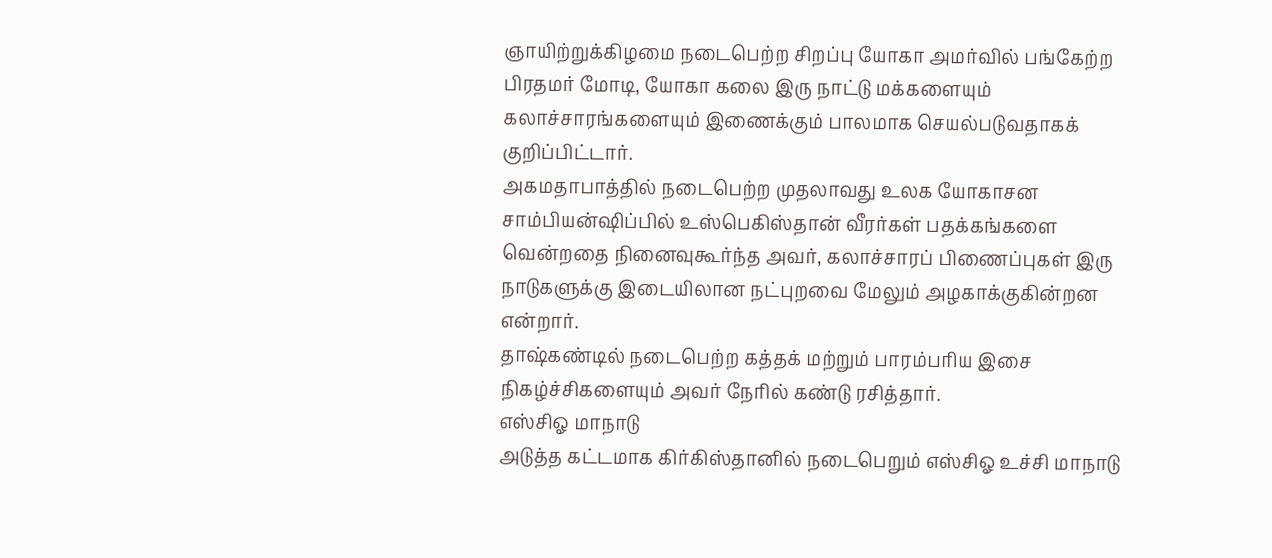ஞாயிற்றுக்கிழமை நடைபெற்ற சிறப்பு யோகா அமர்வில் பங்கேற்ற பிரதமர் மோடி, யோகா கலை இரு நாட்டு மக்களையும் கலாச்சாரங்களையும் இணைக்கும் பாலமாக செயல்படுவதாகக் குறிப்பிட்டார்.
அகமதாபாத்தில் நடைபெற்ற முதலாவது உலக யோகாசன சாம்பியன்ஷிப்பில் உஸ்பெகிஸ்தான் வீரர்கள் பதக்கங்களை வென்றதை நினைவுகூர்ந்த அவர், கலாச்சாரப் பிணைப்புகள் இரு நாடுகளுக்கு இடையிலான நட்புறவை மேலும் அழகாக்குகின்றன என்றார்.
தாஷ்கண்டில் நடைபெற்ற கத்தக் மற்றும் பாரம்பரிய இசை நிகழ்ச்சிகளையும் அவர் நேரில் கண்டு ரசித்தார்.
எஸ்சிஓ மாநாடு
அடுத்த கட்டமாக கிர்கிஸ்தானில் நடைபெறும் எஸ்சிஓ உச்சி மாநாடு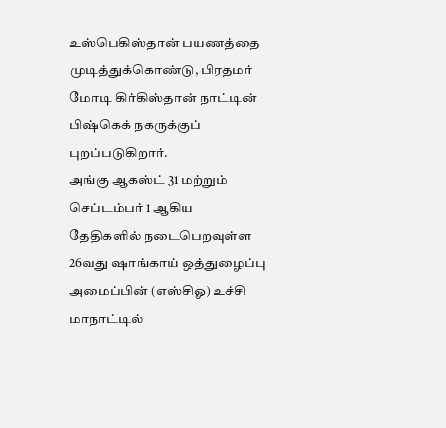உஸ்பெகிஸ்தான் பயணத்தை முடித்துக்கொண்டு, பிரதமர் மோடி கிர்கிஸ்தான் நாட்டின் பிஷ்கெக் நகருக்குப் புறப்படுகிறார்.
அங்கு ஆகஸ்ட் 31 மற்றும் செப்டம்பர் 1 ஆகிய தேதிகளில் நடைபெறவுள்ள 26வது ஷாங்காய் ஒத்துழைப்பு அமைப்பின் (எஸ்சிஓ) உச்சி மாநாட்டில்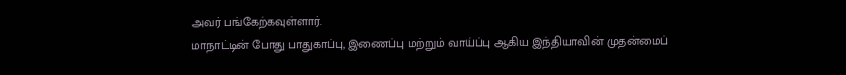அவர் பங்கேற்கவுள்ளார்.
மாநாட்டின் போது பாதுகாப்பு, இணைப்பு மற்றும் வாய்ப்பு ஆகிய இந்தியாவின் முதன்மைப்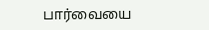பார்வையை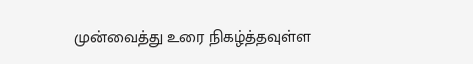முன்வைத்து உரை நிகழ்த்தவுள்ள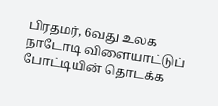பிரதமர், 6வது உலக நாடோடி விளையாட்டுப் போட்டியின் தொடக்க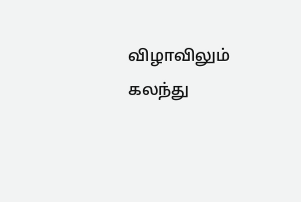விழாவிலும் கலந்து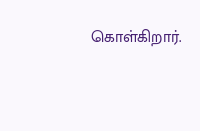கொள்கிறார்.